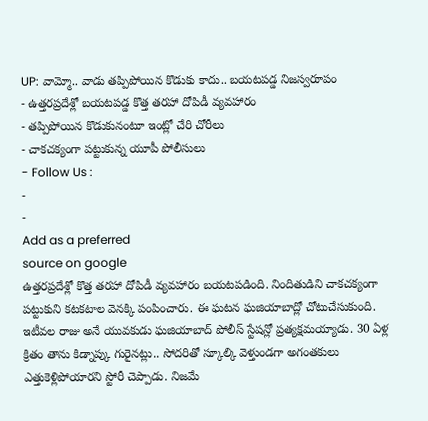UP: వామ్మో.. వాడు తప్పిపోయిన కొడుకు కాదు.. బయటపడ్డ నిజస్వరూపం
- ఉత్తరప్రదేశ్లో బయటపడ్డ కొత్త తరహా దోపిడీ వ్యవహారం
- తప్పిపోయిన కొడుకునంటూ ఇంట్లో చేరి చోరీలు
- చాకచక్యంగా పట్టుకున్న యూపీ పోలీసులు
- Follow Us :
-
-
Add as a preferred
source on google
ఉత్తరప్రదేశ్లో కొత్త తరహా దోపిడీ వ్యవహారం బయటపడింది. నిందితుడిని చాకచక్యంగా పట్టుకుని కటకటాల వెనక్కి పంపించారు. ఈ ఘటన ఘజియాబాద్లో చోటుచేసుకుంది.
ఇటీవల రాజు అనే యువకుడు ఘజియాబాద్ పోలీస్ స్టేషన్లో ప్రత్యక్షమయ్యాడు. 30 ఏళ్ల క్రితం తాను కిడ్నాప్కు గురైనట్లు.. సోదరితో స్కూల్కి వెళ్తుండగా అగంతకులు ఎత్తుకెళ్లిపోయారని స్టోరీ చెప్పాడు. నిజమే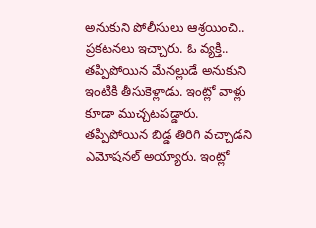అనుకుని పోలీసులు ఆశ్రయించి.. ప్రకటనలు ఇచ్చారు. ఓ వ్యక్తి.. తప్పిపోయిన మేనల్లుడే అనుకుని ఇంటికి తీసుకెళ్లాడు. ఇంట్లో వాళ్లు కూడా ముచ్చటపడ్డారు. తప్పిపోయిన బిడ్డ తిరిగి వచ్చాడని ఎమోషనల్ అయ్యారు. ఇంట్లో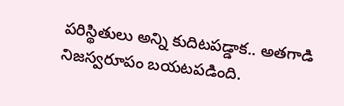పరిస్థితులు అన్ని కుదిటపడ్డాక.. అతగాడి నిజస్వరూపం బయటపడింది.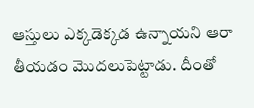ఆస్తులు ఎక్కడెక్కడ ఉన్నాయని ఆరా తీయడం మొదలుపెట్టాడు. దీంతో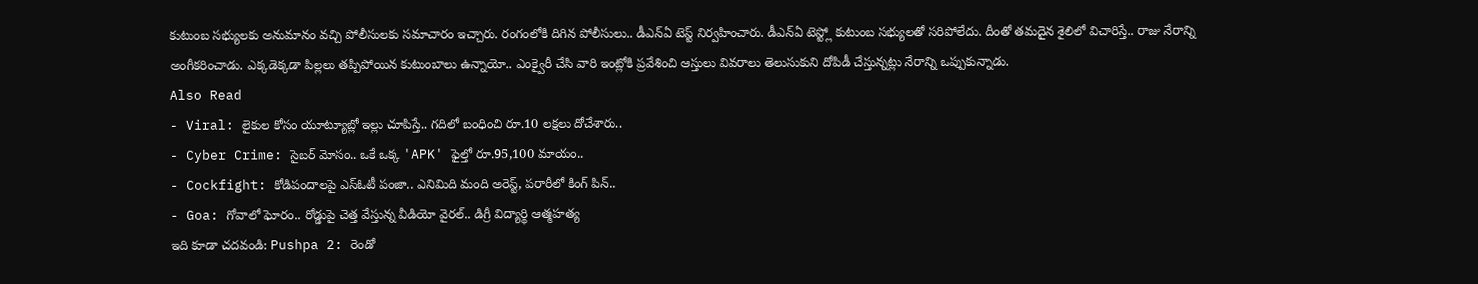కుటుంబ సభ్యులకు అనుమానం వచ్చి పోలీసులకు సమాచారం ఇచ్చారు. రంగంలోకి దిగిన పోలీసులు.. డీఎన్ఏ టెస్ట్ నిర్వహించారు. డీఎన్ఏ టెస్ట్లో కుటుంబ సభ్యులతో సరిపోలేదు. దీంతో తమదైన శైలిలో విచారిస్తే.. రాజు నేరాన్ని అంగీకరించాడు. ఎక్కడెక్కడా పిల్లలు తప్పిపోయిన కుటుంబాలు ఉన్నాయో.. ఎంక్వైరీ చేసి వారి ఇంట్లోకి ప్రవేశించి ఆస్తులు వివరాలు తెలుసుకుని దోపిడీ చేస్తున్నట్లు నేరాన్ని ఒప్పుకున్నాడు.
Also Read
- Viral: లైకుల కోసం యూట్యూబ్లో ఇల్లు చూపిస్తే.. గదిలో బంధించి రూ.10 లక్షలు దోచేశారు..
- Cyber Crime: సైబర్ మోసం.. ఒకే ఒక్క 'APK' ఫైల్తో రూ.95,100 మాయం..
- Cockfight: కోడిపందాలపై ఎస్ఓటీ పంజా.. ఎనిమిది మంది అరెస్ట్, పరారీలో కింగ్ పిన్..
- Goa: గోవాలో ఘోరం.. రోడ్డుపై చెత్త వేస్తున్న వీడియో వైరల్.. డిగ్రీ విద్యార్థి ఆత్మహత్య
ఇది కూడా చదవండి: Pushpa 2: రెండో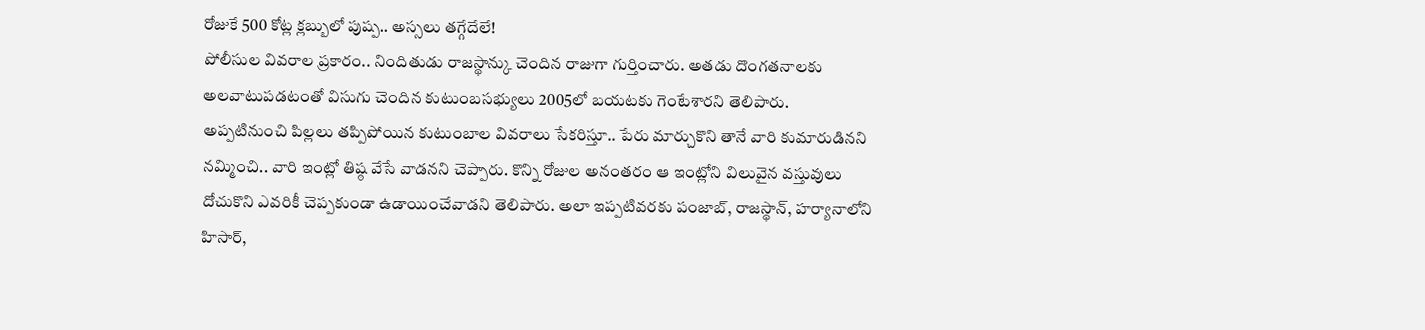రోజుకే 500 కోట్ల క్లబ్బులో పుష్ప.. అస్సలు తగ్గేదేలే!
పోలీసుల వివరాల ప్రకారం.. నిందితుడు రాజస్థాన్కు చెందిన రాజుగా గుర్తించారు. అతడు దొంగతనాలకు అలవాటుపడటంతో విసుగు చెందిన కుటుంబసభ్యులు 2005లో బయటకు గెంటేశారని తెలిపారు. అప్పటినుంచి పిల్లలు తప్పిపోయిన కుటుంబాల వివరాలు సేకరిస్తూ.. పేరు మార్చుకొని తానే వారి కుమారుడినని నమ్మించి.. వారి ఇంట్లో తిష్ఠ వేసే వాడనని చెప్పారు. కొన్ని రోజుల అనంతరం ఆ ఇంట్లోని విలువైన వస్తువులు దోచుకొని ఎవరికీ చెప్పకుండా ఉడాయించేవాడని తెలిపారు. అలా ఇప్పటివరకు పంజాబ్, రాజస్థాన్, హర్యానాలోని హిసార్,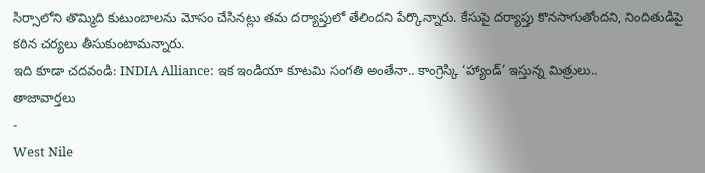సిర్సాలోని తొమ్మిది కుటుంబాలను మోసం చేసినట్లు తమ దర్యాప్తులో తేలిందని పేర్కొన్నారు. కేసుపై దర్యాప్తు కొనసాగుతోందని, నిందితుడిపై కఠిన చర్యలు తీసుకుంటామన్నారు.
ఇది కూడా చదవండి: INDIA Alliance: ఇక ఇండియా కూటమి సంగతి అంతేనా.. కాంగ్రెస్కి ‘హ్యాండ్’ ఇస్తున్న మిత్రులు..
తాజావార్తలు
-
West Nile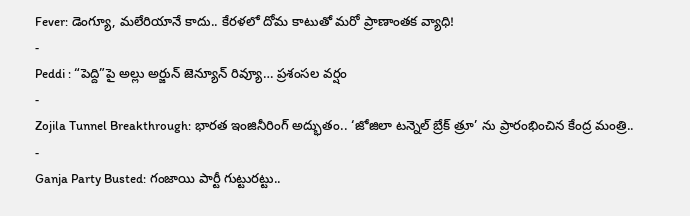Fever: డెంగ్యూ, మలేరియానే కాదు.. కేరళలో దోమ కాటుతో మరో ప్రాణాంతక వ్యాధి!
-
Peddi : “పెద్ది”పై అల్లు అర్జున్ జెన్యూన్ రివ్యూ… ప్రశంసల వర్షం
-
Zojila Tunnel Breakthrough: భారత ఇంజినీరింగ్ అద్భుతం.. ‘జోజిలా టన్నెల్ బ్రేక్ త్రూ’ ను ప్రారంభించిన కేంద్ర మంత్రి..
-
Ganja Party Busted: గంజాయి పార్టీ గుట్టురట్టు..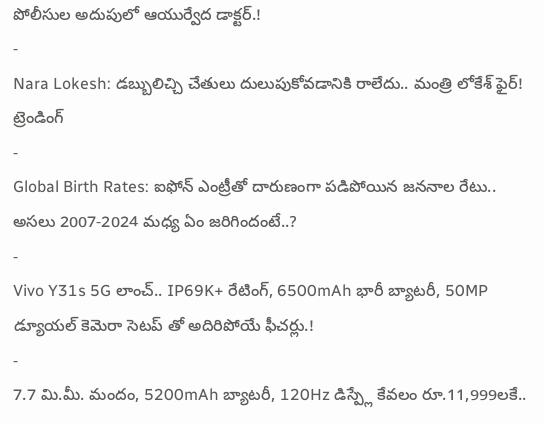పోలీసుల అదుపులో ఆయుర్వేద డాక్టర్.!
-
Nara Lokesh: డబ్బులిచ్చి చేతులు దులుపుకోవడానికి రాలేదు.. మంత్రి లోకేశ్ ఫైర్!
ట్రెండింగ్
-
Global Birth Rates: ఐఫోన్ ఎంట్రీతో దారుణంగా పడిపోయిన జననాల రేటు.. అసలు 2007-2024 మధ్య ఏం జరిగిందంటే..?
-
Vivo Y31s 5G లాంచ్.. IP69K+ రేటింగ్, 6500mAh భారీ బ్యాటరీ, 50MP డ్యూయల్ కెమెరా సెటప్ తో అదిరిపోయే ఫీచర్లు.!
-
7.7 మి.మీ. మందం, 5200mAh బ్యాటరీ, 120Hz డిస్ప్లే కేవలం రూ.11,999లకే..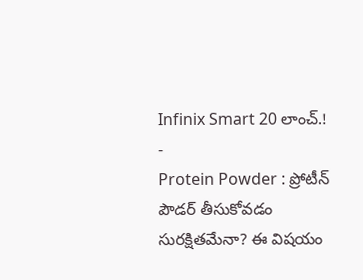Infinix Smart 20 లాంచ్.!
-
Protein Powder : ప్రోటీన్ పౌడర్ తీసుకోవడం సురక్షితమేనా? ఈ విషయం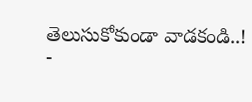తెలుసుకోకుండా వాడకండి..!
-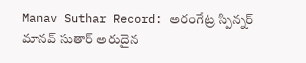Manav Suthar Record: అరంగేట్ర స్పిన్నర్ మానవ్ సుతార్ అరుదైన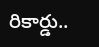రికార్డు..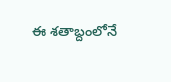ఈ శతాబ్దంలోనే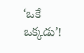‘ఒకే ఒక్కడు’!